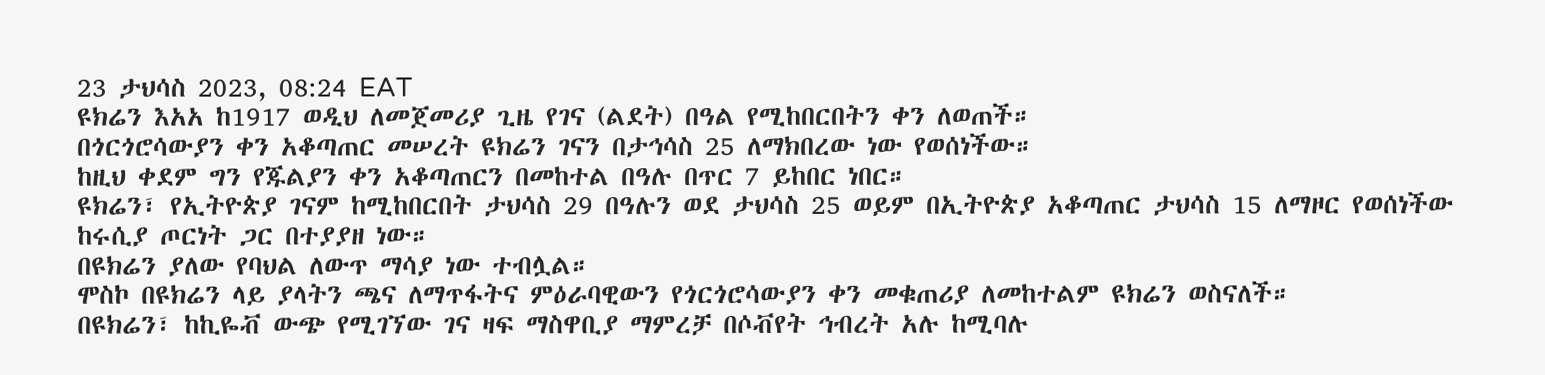23 ታህሳስ 2023, 08:24 EAT
ዩክሬን እአአ ከ1917 ወዲህ ለመጀመሪያ ጊዜ የገና (ልደት) በዓል የሚከበርበትን ቀን ለወጠች።
በጎርጎሮሳውያን ቀን አቆጣጠር መሠረት ዩክሬን ገናን በታኅሳስ 25 ለማክበረው ነው የወሰነችው።
ከዚህ ቀደም ግን የጁልያን ቀን አቆጣጠርን በመከተል በዓሉ በጥር 7 ይከበር ነበር።
ዩክሬን፣ የኢትዮጵያ ገናም ከሚከበርበት ታህሳስ 29 በዓሉን ወደ ታህሳስ 25 ወይም በኢትዮጵያ አቆጣጠር ታህሳስ 15 ለማዞር የወሰነችው ከሩሲያ ጦርነት ጋር በተያያዘ ነው።
በዩክሬን ያለው የባህል ለውጥ ማሳያ ነው ተብሏል።
ሞስኮ በዩክሬን ላይ ያላትን ጫና ለማጥፋትና ምዕራባዊውን የጎርጎሮሳውያን ቀን መቁጠሪያ ለመከተልም ዩክሬን ወስናለች።
በዩክሬን፣ ከኪዬቭ ውጭ የሚገኘው ገና ዛፍ ማስዋቢያ ማምረቻ በሶቭየት ኅብረት አሉ ከሚባሉ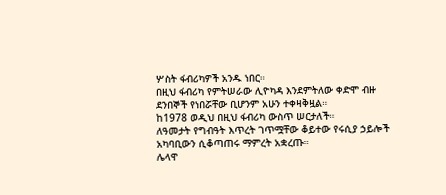ሦስት ፋብሪካዎች አንዱ ነበር።
በዚህ ፋብሪካ የምትሠራው ሊዮካዳ እንደምትለው ቀድሞ ብዙ ደንበኞች የነበሯቸው ቢሆንም አሁን ተቀዛቅዟል።
ከ1978 ወዲህ በዚህ ፋብሪካ ውስጥ ሠርታለች።
ለዓመታት የግብዓት እጥረት ገጥሟቸው ቆይተው የሩሲያ ኃይሎች አካባቢውን ሲቆጣጠሩ ማምረት አቋረጡ።
ሌላዋ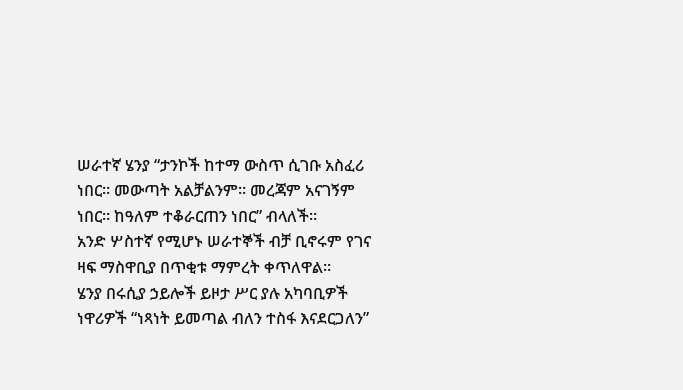ሠራተኛ ሄንያ “ታንኮች ከተማ ውስጥ ሲገቡ አስፈሪ ነበር። መውጣት አልቻልንም። መረጃም አናገኝም ነበር። ከዓለም ተቆራርጠን ነበር” ብላለች።
አንድ ሦስተኛ የሚሆኑ ሠራተኞች ብቻ ቢኖሩም የገና ዛፍ ማስዋቢያ በጥቂቱ ማምረት ቀጥለዋል።
ሄንያ በሩሲያ ኃይሎች ይዞታ ሥር ያሉ አካባቢዎች ነዋሪዎች “ነጻነት ይመጣል ብለን ተስፋ እናደርጋለን”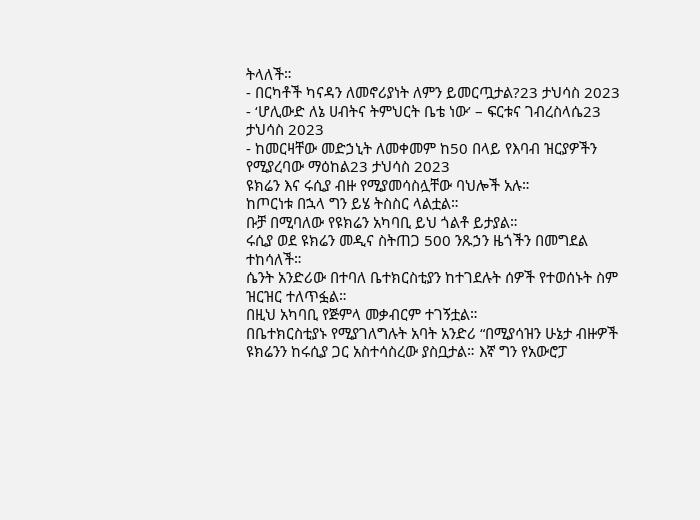ትላለች።
- በርካቶች ካናዳን ለመኖሪያነት ለምን ይመርጧታል?23 ታህሳስ 2023
- ‘ሆሊውድ ለኔ ሀብትና ትምህርት ቤቴ ነው’ – ፍርቱና ገብረስላሴ23 ታህሳስ 2023
- ከመርዛቸው መድኃኒት ለመቀመም ከ50 በላይ የእባብ ዝርያዎችን የሚያረባው ማዕከል23 ታህሳስ 2023
ዩክሬን እና ሩሲያ ብዙ የሚያመሳስሏቸው ባህሎች አሉ።
ከጦርነቱ በኋላ ግን ይሄ ትስስር ላልቷል።
ቡቻ በሚባለው የዩክሬን አካባቢ ይህ ጎልቶ ይታያል።
ሩሲያ ወደ ዩክሬን መዲና ስትጠጋ 500 ንጹኃን ዜጎችን በመግደል ተከሳለች።
ሴንት አንድሪው በተባለ ቤተክርስቲያን ከተገደሉት ሰዎች የተወሰኑት ስም ዝርዝር ተለጥፏል።
በዚህ አካባቢ የጅምላ መቃብርም ተገኝቷል።
በቤተክርስቲያኑ የሚያገለግሉት አባት አንድሪ “በሚያሳዝን ሁኔታ ብዙዎች ዩክሬንን ከሩሲያ ጋር አስተሳስረው ያስቧታል። እኛ ግን የአውሮፓ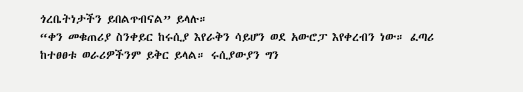ጎረቤትነታችን ይበልጥብናል” ይላሉ።
“ቀን መቁጠሪያ ስንቀይር ከሩሲያ እየራቅን ሳይሆን ወደ አውሮፓ እየቀረብን ነው። ፈጣሪ ከተፀፀቱ ወራሪዎችንም ይቅር ይላል። ሩሲያውያን ግን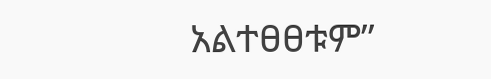አልተፀፀቱም”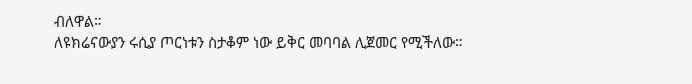ብለዋል።
ለዩክሬናውያን ሩሲያ ጦርነቱን ስታቆም ነው ይቅር መባባል ሊጀመር የሚችለው።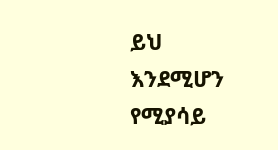ይህ እንደሚሆን የሚያሳይ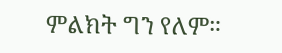ምልክት ግን የለም።